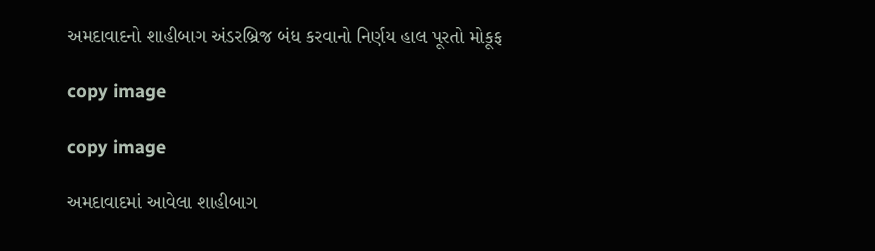અમદાવાદનો શાહીબાગ અંડરબ્રિજ બંધ કરવાનો નિર્ણય હાલ પૂરતો મોકૂફ

copy image

copy image

અમદાવાદમાં આવેલા શાહીબાગ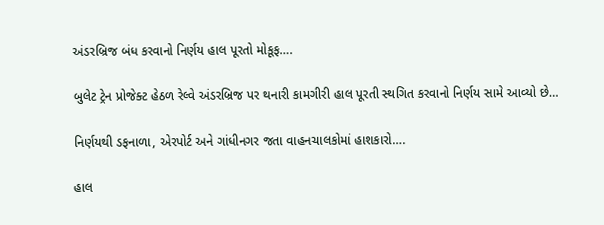અંડરબ્રિજ બંધ કરવાનો નિર્ણય હાલ પૂરતો મોકૂફ….

બુલેટ ટ્રેન પ્રોજેક્ટ હેઠળ રેલ્વે અંડરબ્રિજ પર થનારી કામગીરી હાલ પૂરતી સ્થગિત કરવાનો નિર્ણય સામે આવ્યો છે…

નિર્ણયથી ડફનાળા, એરપોર્ટ અને ગાંધીનગર જતા વાહનચાલકોમાં હાશકારો….

હાલ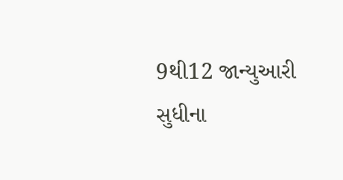9થી12 જાન્યુઆરી સુધીના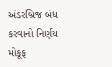અંડરબ્રિજ બંધ કરવાનો નિર્ણય મોકૂફ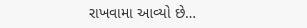રાખવામા આવ્યો છે…